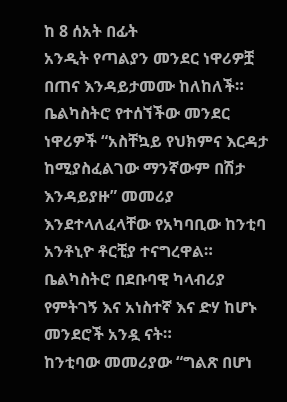ከ 8 ሰአት በፊት
አንዲት የጣልያን መንደር ነዋሪዎቿ በጠና እንዳይታመሙ ከለከለች።
ቤልካስትሮ የተሰኘችው መንደር ነዋሪዎች “አስቸኳይ የህክምና እርዳታ ከሚያስፈልገው ማንኛውም በሽታ እንዳይያዙ” መመሪያ እንደተላለፈላቸው የአካባቢው ከንቲባ አንቶኒዮ ቶርቺያ ተናግረዋል።
ቤልካስትሮ በደቡባዊ ካላብሪያ የምትገኝ እና አነስተኛ እና ድሃ ከሆኑ መንደሮች አንዷ ናት።
ከንቲባው መመሪያው “ግልጽ በሆነ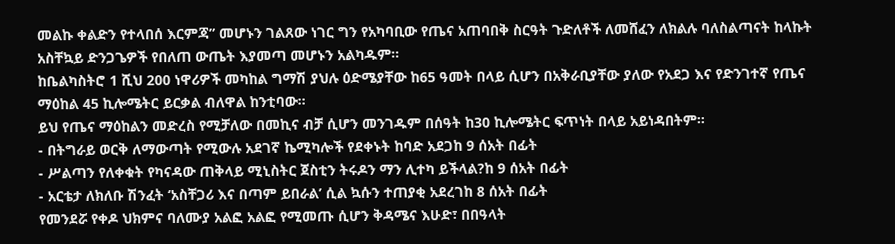መልኩ ቀልድን የተላበሰ እርምጃ” መሆኑን ገልጸው ነገር ግን የአካባቢው የጤና አጠባበቅ ስርዓት ጉድለቶች ለመሸፈን ለክልሉ ባለስልጣናት ከላኩት አስቸኳይ ድንጋጌዎች የበለጠ ውጤት እያመጣ መሆኑን አልካዱም።
ከቤልካስትሮ 1 ሺህ 200 ነዋሪዎች መካከል ግማሽ ያህሉ ዕድሜያቸው ከ65 ዓመት በላይ ሲሆን በአቅራቢያቸው ያለው የአደጋ እና የድንገተኛ የጤና ማዕከል 45 ኪሎሜትር ይርቃል ብለዋል ከንቲባው።
ይህ የጤና ማዕከልን መድረስ የሚቻለው በመኪና ብቻ ሲሆን መንገዱም በሰዓት ከ30 ኪሎሜትር ፍጥነት በላይ አይነዳበትም።
- በትግራይ ወርቅ ለማውጣት የሚውሉ አደገኛ ኬሚካሎች የደቀኑት ከባድ አደጋከ 9 ሰአት በፊት
- ሥልጣን የለቀቁት የካናዳው ጠቅላይ ሚኒስትር ጀስቲን ትሩዶን ማን ሊተካ ይችላል?ከ 9 ሰአት በፊት
- አርቴታ ለክለቡ ሽንፈት ‘አስቸጋሪ እና በጣም ይበራል’ ሲል ኳሱን ተጠያቂ አደረገከ 8 ሰአት በፊት
የመንደሯ የቀዶ ህክምና ባለሙያ አልፎ አልፎ የሚመጡ ሲሆን ቅዳሜና እሁድ፣ በበዓላት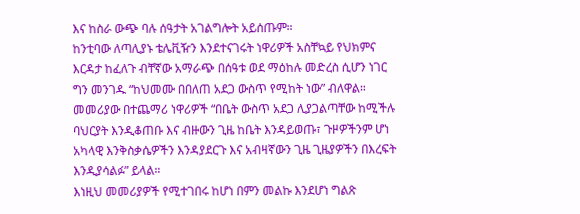እና ከስራ ውጭ ባሉ ሰዓታት አገልግሎት አይሰጡም።
ከንቲባው ለጣሊያኑ ቴሌቪዥን እንደተናገሩት ነዋሪዎች አስቸኳይ የህክምና እርዳታ ከፈለጉ ብቸኛው አማራጭ በሰዓቱ ወደ ማዕከሉ መድረስ ሲሆን ነገር ግን መንገዱ “ከህመሙ በበለጠ አደጋ ውስጥ የሚከት ነው” ብለዋል።
መመሪያው በተጨማሪ ነዋሪዎች “በቤት ውስጥ አደጋ ሊያጋልጣቸው ከሚችሉ ባህርያት እንዲቆጠቡ እና ብዙውን ጊዜ ከቤት እንዳይወጡ፣ ጉዞዎችንም ሆነ አካላዊ እንቅስቃሴዎችን እንዳያደርጉ እና አብዛኛውን ጊዜ ጊዜያዎችን በእረፍት እንዲያሳልፉ” ይላል።
እነዚህ መመሪያዎች የሚተገበሩ ከሆነ በምን መልኩ እንደሆነ ግልጽ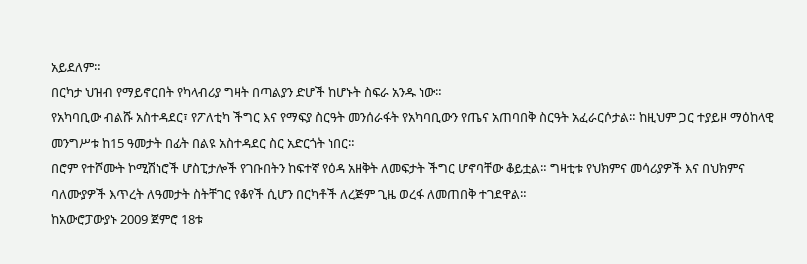አይደለም።
በርካታ ህዝብ የማይኖርበት የካላብሪያ ግዛት በጣልያን ድሆች ከሆኑት ስፍራ አንዱ ነው።
የአካባቢው ብልሹ አስተዳደር፣ የፖለቲካ ችግር እና የማፍያ ስርዓት መንሰራፋት የአካባቢውን የጤና አጠባበቅ ስርዓት አፈራርሶታል። ከዚህም ጋር ተያይዞ ማዕከላዊ መንግሥቱ ከ15 ዓመታት በፊት በልዩ አስተዳደር ስር አድርጎት ነበር።
በሮም የተሾሙት ኮሚሽነሮች ሆስፒታሎች የገቡበትን ከፍተኛ የዕዳ አዘቅት ለመፍታት ችግር ሆኖባቸው ቆይቷል። ግዛቲቱ የህክምና መሳሪያዎች እና በህክምና ባለሙያዎች እጥረት ለዓመታት ስትቸገር የቆየች ሲሆን በርካቶች ለረጅም ጊዜ ወረፋ ለመጠበቅ ተገደዋል።
ከአውሮፓውያኑ 2009 ጀምሮ 18ቱ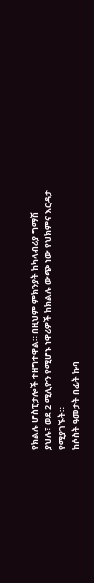የክልሉ ሆስፒታሎች ተዘግተዋል። በዚህም ምክንያት ከካላብሪያ ግማሽ ያህሉ፣ ወደ 2 ሚሊዮን የሚሆኑ ነዋሪዎች ከክልሉ ውጭ ነው የህክምና እርዳታ የሚያገኙት።
ከሶስት ዓመታት በፊት ኩባ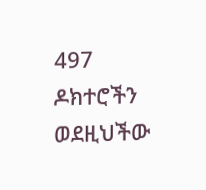497 ዶክተሮችን ወደዚህችው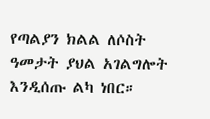የጣልያን ክልል ለሶስት ዓመታት ያህል አገልግሎት እንዲሰጡ ልካ ነበር።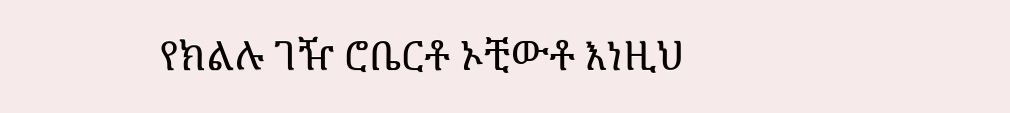የክልሉ ገዥ ሮቤርቶ ኦቺውቶ እነዚህ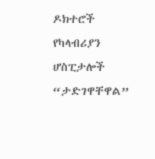ዶክተሮች የካላብሪያን ሆስፒታሎች “ታድገዋቸዋል”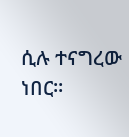ሲሉ ተናግረው ነበር።